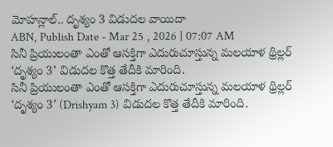మోహన్లాల్.. దృశ్యం 3 విడుదల వాయిదా
ABN, Publish Date - Mar 25 , 2026 | 07:07 AM
సినీ ప్రియులంతా ఎంతో ఆసక్తిగా ఎదురుచూస్తున్న మలయాళ థ్రిల్లర్ ‘దృశ్యం 3’ విడుదల కొత్త తేదీకి మారింది.
సినీ ప్రియులంతా ఎంతో ఆసక్తిగా ఎదురుచూస్తున్న మలయాళ థ్రిల్లర్ ‘దృశ్యం 3’ (Drishyam 3) విడుదల కొత్త తేదీకి మారింది.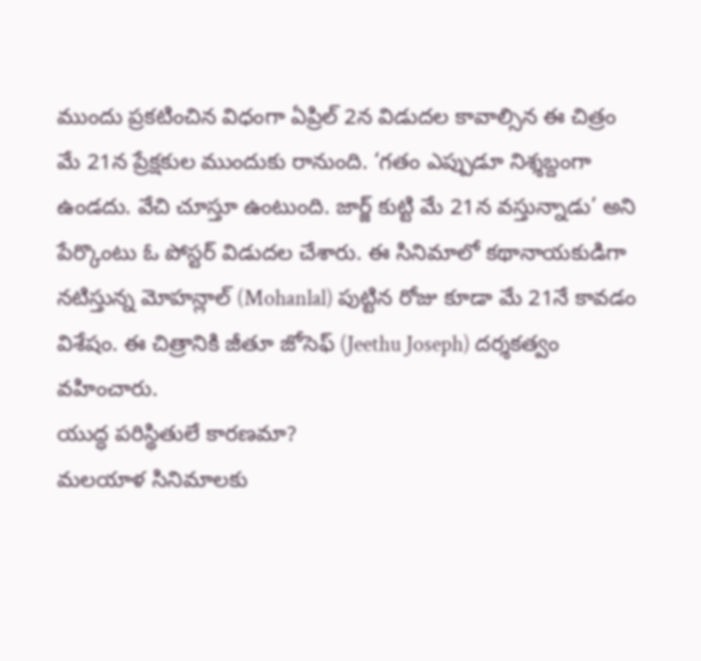ముందు ప్రకటించిన విధంగా ఏప్రిల్ 2న విడుదల కావాల్సిన ఈ చిత్రం మే 21న ప్రేక్షకుల ముందుకు రానుంది. ‘గతం ఎప్పుడూ నిశ్శబ్దంగా ఉండదు. వేచి చూస్తూ ఉంటుంది. జార్జ్ కుట్టి మే 21న వస్తున్నాడు’ అని పేర్కొంటు ఓ పోస్టర్ విడుదల చేశారు. ఈ సినిమాలో కథానాయకుడిగా నటిస్తున్న మోహన్లాల్ (Mohanlal) పుట్టిన రోజు కూడా మే 21నే కావడం విశేషం. ఈ చిత్రానికి జీతూ జోసెఫ్ (Jeethu Joseph) దర్శకత్వం వహించారు.
యుద్ధ పరిస్థితులే కారణమా?
మలయాళ సినిమాలకు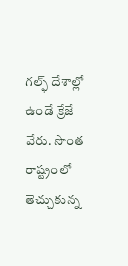గల్ఫ్ దేశాల్లో ఉండే క్రేజే వేరు. సొంత రాష్ట్రంలో తెచ్చుకున్న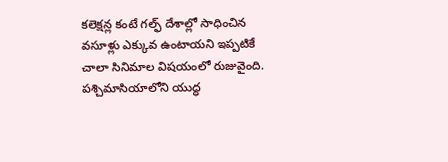కలెక్షన్ల కంటే గల్ఫ్ దేశాల్లో సాధించిన వసూళ్లు ఎక్కువ ఉంటాయని ఇప్పటికే చాలా సినిమాల విషయంలో రుజువైంది. పశ్చిమాసియాలోని యుద్ధ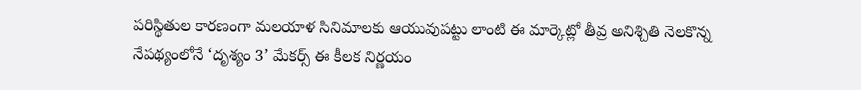పరిస్థితుల కారణంగా మలయాళ సినిమాలకు ఆయువుపట్టు లాంటి ఈ మార్కెట్లో తీవ్ర అనిశ్చితి నెలకొన్న నేపథ్యంలోనే ‘దృశ్యం 3’ మేకర్స్ ఈ కీలక నిర్ణయం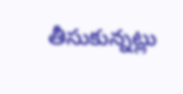తీసుకున్నట్లు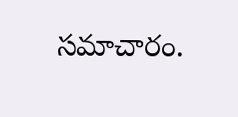సమాచారం.